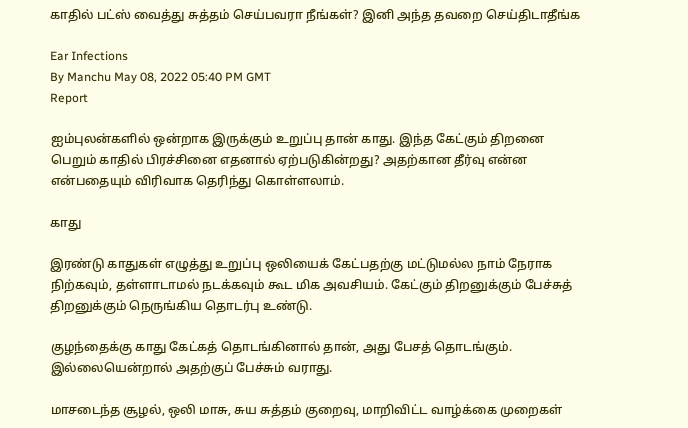காதில் பட்ஸ் வைத்து சுத்தம் செய்பவரா நீங்கள்? இனி அந்த தவறை செய்திடாதீங்க

Ear Infections
By Manchu May 08, 2022 05:40 PM GMT
Report

ஐம்புலன்களில் ஒன்றாக இருக்கும் உறுப்பு தான் காது. இந்த கேட்கும் திறனை பெறும் காதில் பிரச்சினை எதனால் ஏற்படுகின்றது? அதற்கான தீர்வு என்ன என்பதையும் விரிவாக தெரிந்து கொள்ளலாம்.

காது

இரண்டு காதுகள் எழுத்து உறுப்பு ஒலியைக் கேட்பதற்கு மட்டுமல்ல நாம் நேராக நிற்கவும், தள்ளாடாமல் நடக்கவும் கூட மிக அவசியம். கேட்கும் திறனுக்கும் பேச்சுத் திறனுக்கும் நெருங்கிய தொடர்பு உண்டு.

குழந்தைக்கு காது கேட்கத் தொடங்கினால் தான், அது பேசத் தொடங்கும். இல்லையென்றால் அதற்குப் பேச்சும் வராது.

மாசடைந்த சூழல், ஒலி மாசு, சுய சுத்தம் குறைவு, மாறிவிட்ட வாழ்க்கை முறைகள்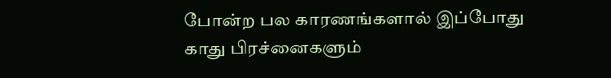போன்ற பல காரணங்களால் இப்போது காது பிரச்னைகளும்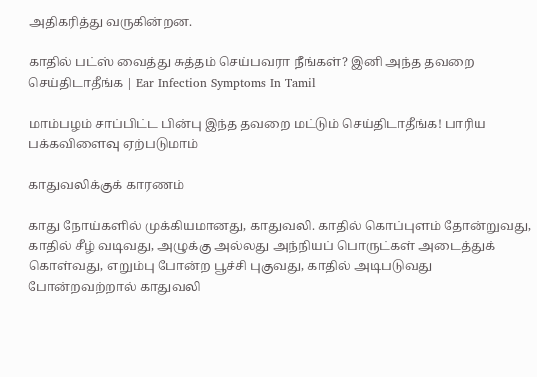அதிகரித்து வருகின்றன.

காதில் பட்ஸ் வைத்து சுத்தம் செய்பவரா நீங்கள்? இனி அந்த தவறை செய்திடாதீங்க | Ear Infection Symptoms In Tamil

மாம்பழம் சாப்பிட்ட பின்பு இந்த தவறை மட்டும் செய்திடாதீங்க! பாரிய பக்கவிளைவு ஏற்படுமாம்

காதுவலிக்குக் காரணம்

காது நோய்களில் முக்கியமானது, காதுவலி. காதில் கொப்புளம் தோன்றுவது, காதில் சீழ் வடிவது, அழுக்கு அல்லது அந்நியப் பொருட்கள் அடைத்துக் கொள்வது, எறும்பு போன்ற பூச்சி புகுவது, காதில் அடிபடுவது போன்றவற்றால் காதுவலி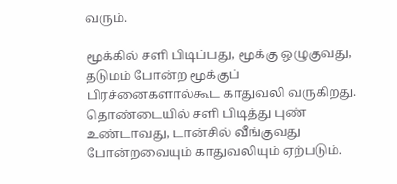வரும்.

மூக்கில் சளி பிடிப்பது, மூக்கு ஒழுகுவது, தடுமம் போன்ற மூக்குப் பிரச்னைகளால்கூட காதுவலி வருகிறது. தொண்டையில் சளி பிடித்து புண்  உண்டாவது, டான்சில் வீங்குவது போன்றவையும் காதுவலியும் ஏற்படும்.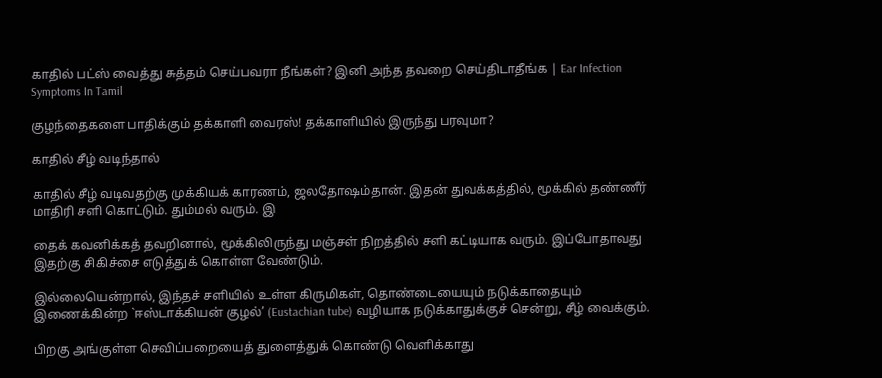காதில் பட்ஸ் வைத்து சுத்தம் செய்பவரா நீங்கள்? இனி அந்த தவறை செய்திடாதீங்க | Ear Infection Symptoms In Tamil

குழந்தைகளை பாதிக்கும் தக்காளி வைரஸ்! தக்காளியில் இருந்து பரவுமா?

காதில் சீழ் வடிந்தால்

காதில் சீழ் வடிவதற்கு முக்கியக் காரணம், ஜலதோஷம்தான். இதன் துவக்கத்தில், மூக்கில் தண்ணீர் மாதிரி சளி கொட்டும். தும்மல் வரும். இ

தைக் கவனிக்கத் தவறினால், மூக்கிலிருந்து மஞ்சள் நிறத்தில் சளி கட்டியாக வரும். இப்போதாவது இதற்கு சிகிச்சை எடுத்துக் கொள்ள வேண்டும்.

இல்லையென்றால், இந்தச் சளியில் உள்ள கிருமிகள், தொண்டையையும் நடுக்காதையும் இணைக்கின்ற `ஈஸ்டாக்கியன் குழல்’ (Eustachian tube) வழியாக நடுக்காதுக்குச் சென்று, சீழ் வைக்கும்.

பிறகு அங்குள்ள செவிப்பறையைத் துளைத்துக் கொண்டு வெளிக்காது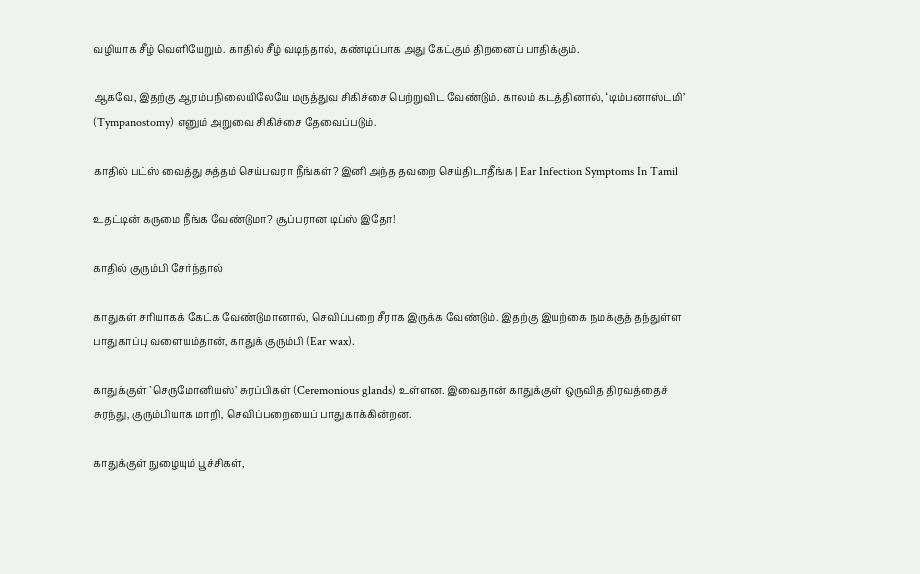வழியாக சீழ் வெளியேறும். காதில் சீழ் வடிந்தால், கண்டிப்பாக அது கேட்கும் திறனைப் பாதிக்கும்.

ஆகவே, இதற்கு ஆரம்பநிலையிலேயே மருத்துவ சிகிச்சை பெற்றுவிட வேண்டும். காலம் கடத்தினால், ‘டிம்பனாஸ்டமி’ (Tympanostomy) எனும் அறுவை சிகிச்சை தேவைப்படும்.

காதில் பட்ஸ் வைத்து சுத்தம் செய்பவரா நீங்கள்? இனி அந்த தவறை செய்திடாதீங்க | Ear Infection Symptoms In Tamil

உதட்டின் கருமை நீங்க வேண்டுமா? சூப்பரான டிப்ஸ் இதோ!

காதில் குரும்பி சேர்ந்தால்

காதுகள் சரியாகக் கேட்க வேண்டுமானால், செவிப்பறை சீராக இருக்க வேண்டும். இதற்கு இயற்கை நமக்குத் தந்துள்ள பாதுகாப்பு வளையம்தான், காதுக் குரும்பி (Ear wax).

காதுக்குள் `செருமோனியஸ்’ சுரப்பிகள் (Ceremonious glands) உள்ளன. இவைதான் காதுக்குள் ஒருவித திரவத்தைச் சுரந்து, குரும்பியாக மாறி, செவிப்பறையைப் பாதுகாக்கின்றன.

காதுக்குள் நுழையும் பூச்சிகள்,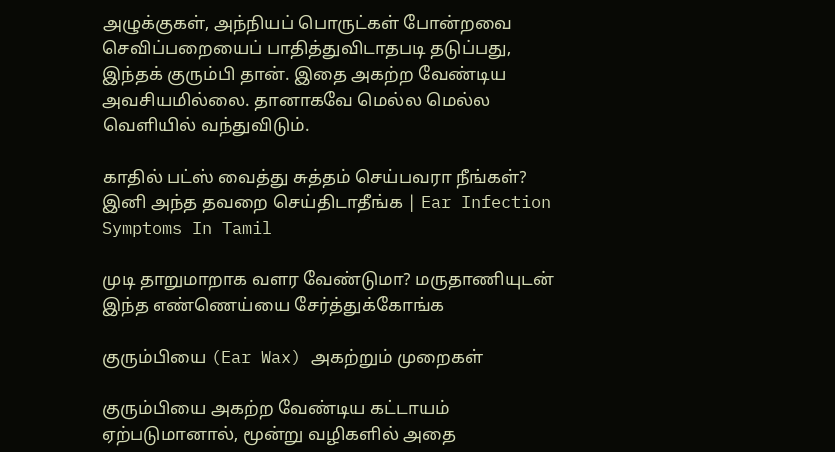அழுக்குகள், அந்நியப் பொருட்கள் போன்றவை செவிப்பறையைப் பாதித்துவிடாதபடி தடுப்பது, இந்தக் குரும்பி தான். இதை அகற்ற வேண்டிய அவசியமில்லை. தானாகவே மெல்ல மெல்ல வெளியில் வந்துவிடும்.

காதில் பட்ஸ் வைத்து சுத்தம் செய்பவரா நீங்கள்? இனி அந்த தவறை செய்திடாதீங்க | Ear Infection Symptoms In Tamil

முடி தாறுமாறாக வளர வேண்டுமா? மருதாணியுடன் இந்த எண்ணெய்யை சேர்த்துக்கோங்க

குரும்பியை (Ear Wax) அகற்றும் முறைகள்

குரும்பியை அகற்ற வேண்டிய கட்டாயம் ஏற்படுமானால், மூன்று வழிகளில் அதை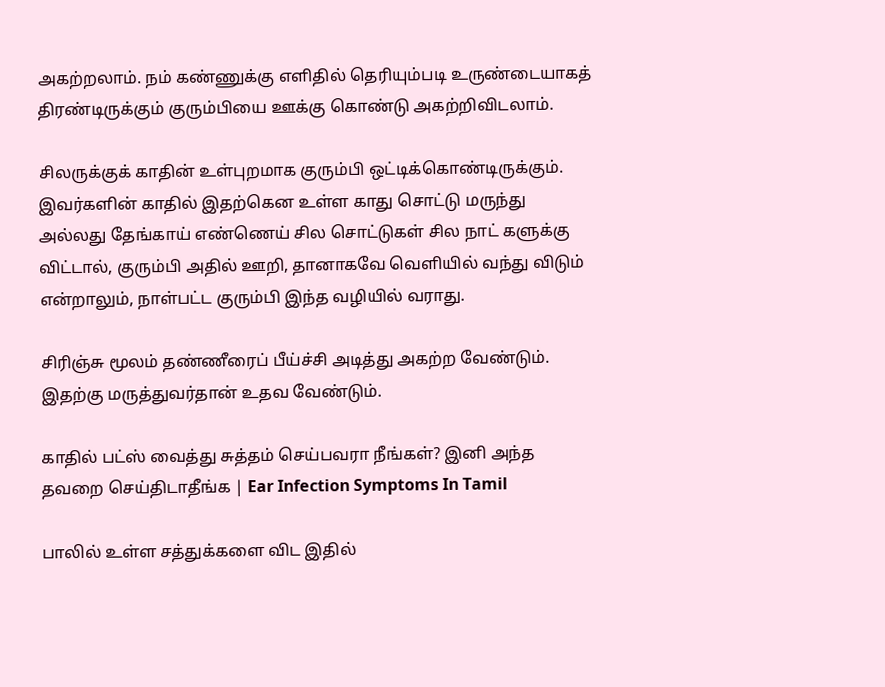அகற்றலாம். நம் கண்ணுக்கு எளிதில் தெரியும்படி உருண்டையாகத் திரண்டிருக்கும் குரும்பியை ஊக்கு கொண்டு அகற்றிவிடலாம்.

சிலருக்குக் காதின் உள்புறமாக குரும்பி ஒட்டிக்கொண்டிருக்கும். இவர்களின் காதில் இதற்கென உள்ள காது சொட்டு மருந்து அல்லது தேங்காய் எண்ணெய் சில சொட்டுகள் சில நாட் களுக்கு விட்டால், குரும்பி அதில் ஊறி, தானாகவே வெளியில் வந்து விடும் என்றாலும், நாள்பட்ட குரும்பி இந்த வழியில் வராது.

சிரிஞ்சு மூலம் தண்ணீரைப் பீய்ச்சி அடித்து அகற்ற வேண்டும். இதற்கு மருத்துவர்தான் உதவ வேண்டும்.

காதில் பட்ஸ் வைத்து சுத்தம் செய்பவரா நீங்கள்? இனி அந்த தவறை செய்திடாதீங்க | Ear Infection Symptoms In Tamil

பாலில் உள்ள சத்துக்களை விட இதில்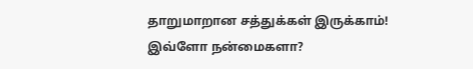தாறுமாறான சத்துக்கள் இருக்காம்! இவ்ளோ நன்மைகளா?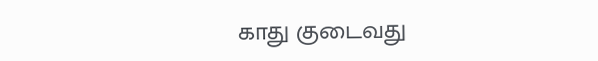காது குடைவது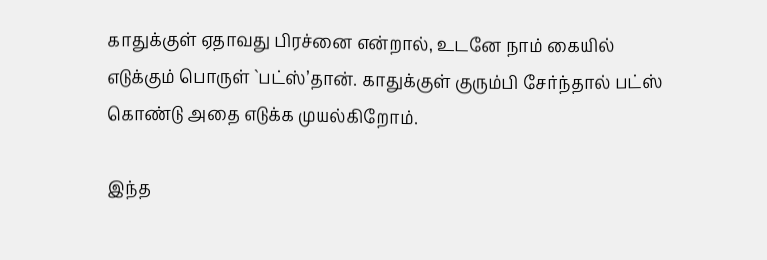காதுக்குள் ஏதாவது பிரச்னை என்றால், உடனே நாம் கையில் எடுக்கும் பொருள் `பட்ஸ்’தான். காதுக்குள் குரும்பி சேர்ந்தால் பட்ஸ் கொண்டு அதை எடுக்க முயல்கிறோம்.

இந்த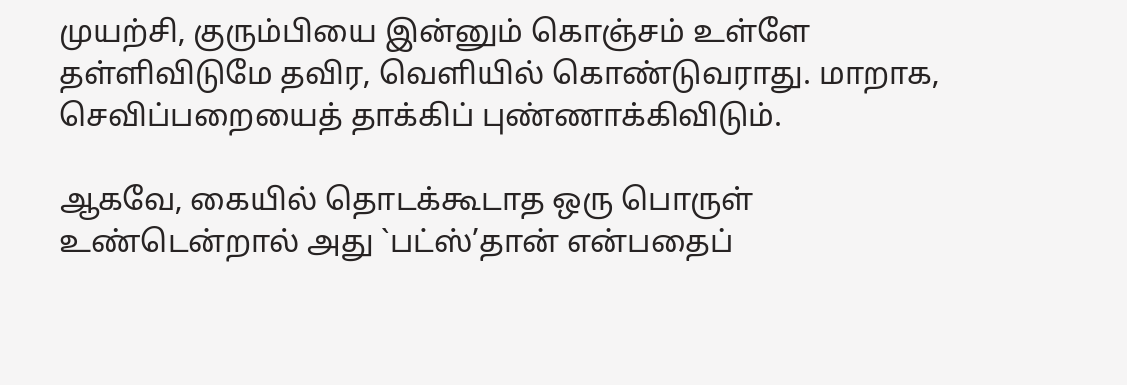முயற்சி, குரும்பியை இன்னும் கொஞ்சம் உள்ளே தள்ளிவிடுமே தவிர, வெளியில் கொண்டுவராது. மாறாக, செவிப்பறையைத் தாக்கிப் புண்ணாக்கிவிடும்.

ஆகவே, கையில் தொடக்கூடாத ஒரு பொருள் உண்டென்றால் அது `பட்ஸ்’தான் என்பதைப்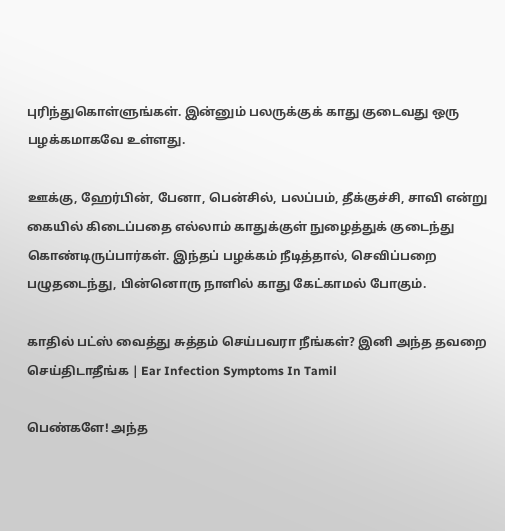புரிந்துகொள்ளுங்கள். இன்னும் பலருக்குக் காது குடைவது ஒரு பழக்கமாகவே உள்ளது.

ஊக்கு, ஹேர்பின், பேனா, பென்சில், பலப்பம், தீக்குச்சி, சாவி என்று கையில் கிடைப்பதை எல்லாம் காதுக்குள் நுழைத்துக் குடைந்து கொண்டிருப்பார்கள். இந்தப் பழக்கம் நீடித்தால், செவிப்பறை பழுதடைந்து, பின்னொரு நாளில் காது கேட்காமல் போகும்.

காதில் பட்ஸ் வைத்து சுத்தம் செய்பவரா நீங்கள்? இனி அந்த தவறை செய்திடாதீங்க | Ear Infection Symptoms In Tamil

பெண்களே! அந்த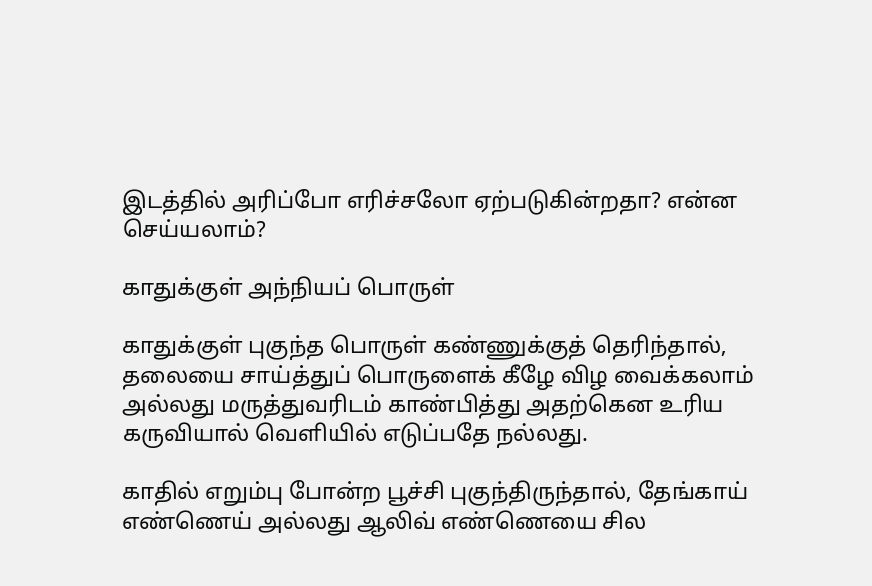இடத்தில் அரிப்போ எரிச்சலோ ஏற்படுகின்றதா? என்ன செய்யலாம்?

காதுக்குள் அந்நியப் பொருள்

காதுக்குள் புகுந்த பொருள் கண்ணுக்குத் தெரிந்தால், தலையை சாய்த்துப் பொருளைக் கீழே விழ வைக்கலாம் அல்லது மருத்துவரிடம் காண்பித்து அதற்கென உரிய கருவியால் வெளியில் எடுப்பதே நல்லது.

காதில் எறும்பு போன்ற பூச்சி புகுந்திருந்தால், தேங்காய் எண்ணெய் அல்லது ஆலிவ் எண்ணெயை சில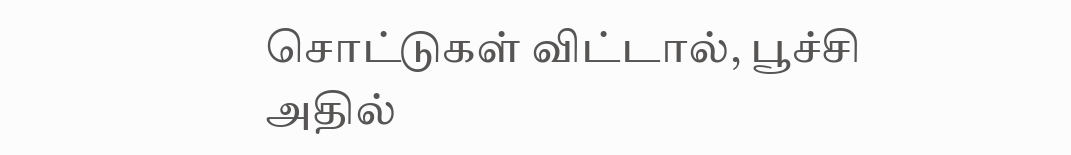சொட்டுகள் விட்டால், பூச்சி அதில்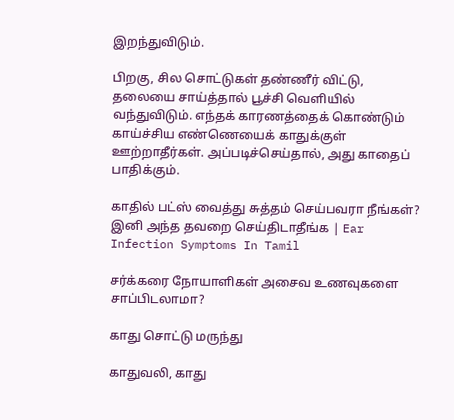இறந்துவிடும்.

பிறகு, சில சொட்டுகள் தண்ணீர் விட்டு, தலையை சாய்த்தால் பூச்சி வெளியில் வந்துவிடும். எந்தக் காரணத்தைக் கொண்டும் காய்ச்சிய எண்ணெயைக் காதுக்குள் ஊற்றாதீர்கள். அப்படிச்செய்தால், அது காதைப் பாதிக்கும்.

காதில் பட்ஸ் வைத்து சுத்தம் செய்பவரா நீங்கள்? இனி அந்த தவறை செய்திடாதீங்க | Ear Infection Symptoms In Tamil

சர்க்கரை நோயாளிகள் அசைவ உணவுகளை சாப்பிடலாமா?

காது சொட்டு மருந்து

காதுவலி, காது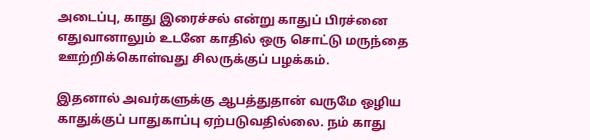அடைப்பு, காது இரைச்சல் என்று காதுப் பிரச்னை எதுவானாலும் உடனே காதில் ஒரு சொட்டு மருந்தை ஊற்றிக்கொள்வது சிலருக்குப் பழக்கம்.

இதனால் அவர்களுக்கு ஆபத்துதான் வருமே ஒழிய காதுக்குப் பாதுகாப்பு ஏற்படுவதில்லை. நம் காது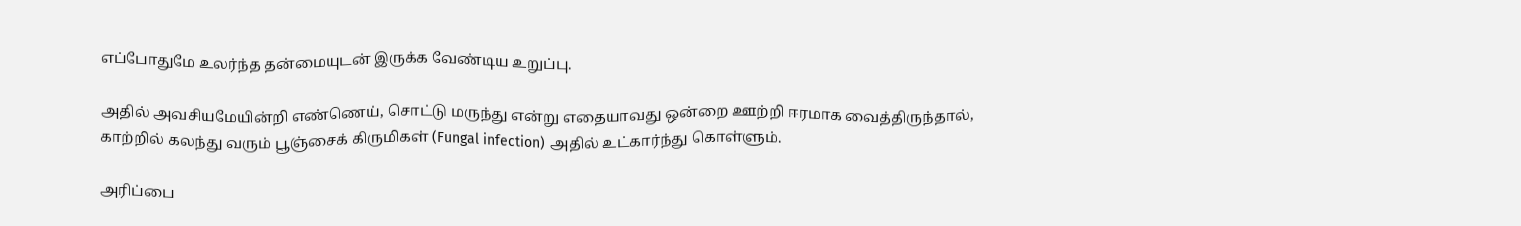எப்போதுமே உலர்ந்த தன்மையுடன் இருக்க வேண்டிய உறுப்பு.

அதில் அவசியமேயின்றி எண்ணெய், சொட்டு மருந்து என்று எதையாவது ஒன்றை ஊற்றி ஈரமாக வைத்திருந்தால், காற்றில் கலந்து வரும் பூஞ்சைக் கிருமிகள் (Fungal infection) அதில் உட்கார்ந்து கொள்ளும்.

அரிப்பை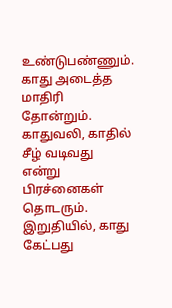உண்டுபண்ணும். காது அடைத்த மாதிரி தோன்றும். காதுவலி, காதில் சீழ் வடிவது என்று பிரச்னைகள் தொடரும். இறுதியில், காது கேட்பது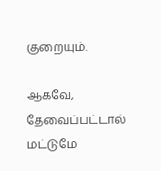குறையும்.

ஆகவே, தேவைப்பட்டால் மட்டுமே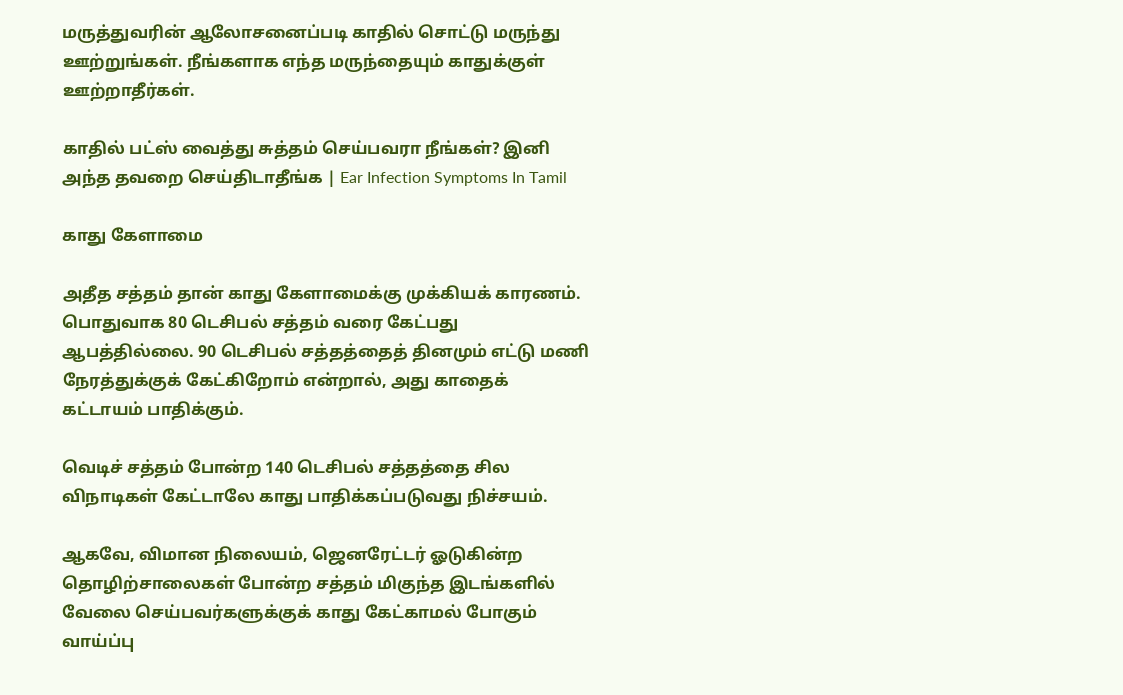மருத்துவரின் ஆலோசனைப்படி காதில் சொட்டு மருந்து ஊற்றுங்கள். நீங்களாக எந்த மருந்தையும் காதுக்குள் ஊற்றாதீர்கள்.

காதில் பட்ஸ் வைத்து சுத்தம் செய்பவரா நீங்கள்? இனி அந்த தவறை செய்திடாதீங்க | Ear Infection Symptoms In Tamil

காது கேளாமை

அதீத சத்தம் தான் காது கேளாமைக்கு முக்கியக் காரணம். பொதுவாக 80 டெசிபல் சத்தம் வரை கேட்பது ஆபத்தில்லை. 90 டெசிபல் சத்தத்தைத் தினமும் எட்டு மணி நேரத்துக்குக் கேட்கிறோம் என்றால், அது காதைக் கட்டாயம் பாதிக்கும்.

வெடிச் சத்தம் போன்ற 140 டெசிபல் சத்தத்தை சில விநாடிகள் கேட்டாலே காது பாதிக்கப்படுவது நிச்சயம்.

ஆகவே, விமான நிலையம், ஜெனரேட்டர் ஓடுகின்ற தொழிற்சாலைகள் போன்ற சத்தம் மிகுந்த இடங்களில் வேலை செய்பவர்களுக்குக் காது கேட்காமல் போகும் வாய்ப்பு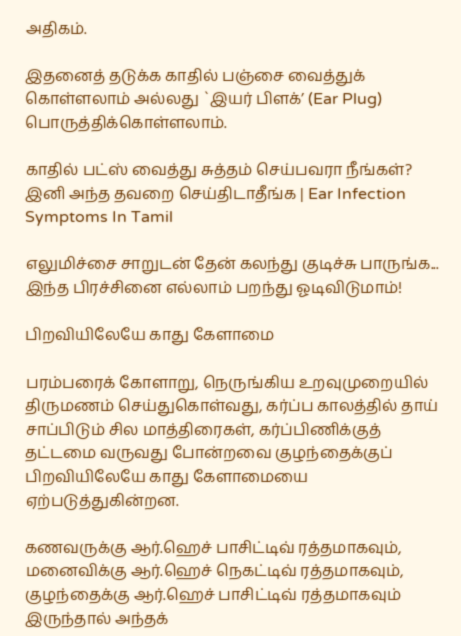அதிகம்.

இதனைத் தடுக்க காதில் பஞ்சை வைத்துக் கொள்ளலாம் அல்லது `இயர் பிளக்’ (Ear Plug) பொருத்திக்கொள்ளலாம்.

காதில் பட்ஸ் வைத்து சுத்தம் செய்பவரா நீங்கள்? இனி அந்த தவறை செய்திடாதீங்க | Ear Infection Symptoms In Tamil

எலுமிச்சை சாறுடன் தேன் கலந்து குடிச்சு பாருங்க... இந்த பிரச்சினை எல்லாம் பறந்து ஓடிவிடுமாம்!

பிறவியிலேயே காது கேளாமை

பரம்பரைக் கோளாறு, நெருங்கிய உறவுமுறையில் திருமணம் செய்துகொள்வது, கர்ப்ப காலத்தில் தாய் சாப்பிடும் சில மாத்திரைகள், கர்ப்பிணிக்குத் தட்டமை வருவது போன்றவை குழந்தைக்குப் பிறவியிலேயே காது கேளாமையை ஏற்படுத்துகின்றன.

கணவருக்கு ஆர்.ஹெச் பாசிட்டிவ் ரத்தமாகவும், மனைவிக்கு ஆர்.ஹெச் நெகட்டிவ் ரத்தமாகவும், குழந்தைக்கு ஆர்.ஹெச் பாசிட்டிவ் ரத்தமாகவும் இருந்தால் அந்தக்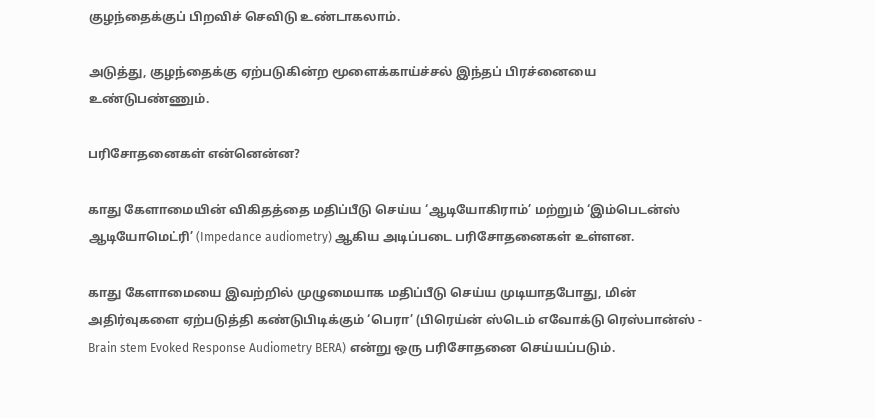குழந்தைக்குப் பிறவிச் செவிடு உண்டாகலாம்.

அடுத்து, குழந்தைக்கு ஏற்படுகின்ற மூளைக்காய்ச்சல் இந்தப் பிரச்னையை உண்டுபண்ணும்.

பரிசோதனைகள் என்னென்ன?

காது கேளாமையின் விகிதத்தை மதிப்பீடு செய்ய ‘ஆடியோகிராம்’ மற்றும் ‘இம்பெடன்ஸ் ஆடியோமெட்ரி’ (Impedance audiometry) ஆகிய அடிப்படை பரிசோதனைகள் உள்ளன.

காது கேளாமையை இவற்றில் முழுமையாக மதிப்பீடு செய்ய முடியாதபோது, மின் அதிர்வுகளை ஏற்படுத்தி கண்டுபிடிக்கும் ‘பெரா’ (பிரெய்ன் ஸ்டெம் எவோக்டு ரெஸ்பான்ஸ் - Brain stem Evoked Response Audiometry BERA) என்று ஒரு பரிசோதனை செய்யப்படும்.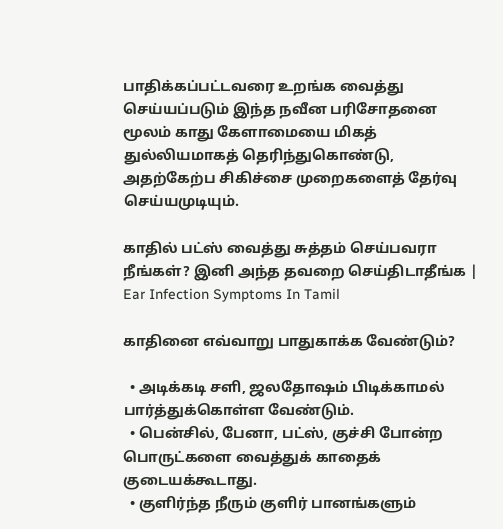பாதிக்கப்பட்டவரை உறங்க வைத்து செய்யப்படும் இந்த நவீன பரிசோதனை மூலம் காது கேளாமையை மிகத் துல்லியமாகத் தெரிந்துகொண்டு, அதற்கேற்ப சிகிச்சை முறைகளைத் தேர்வு செய்யமுடியும்.

காதில் பட்ஸ் வைத்து சுத்தம் செய்பவரா நீங்கள்? இனி அந்த தவறை செய்திடாதீங்க | Ear Infection Symptoms In Tamil

காதினை எவ்வாறு பாதுகாக்க வேண்டும்?

  • அடிக்கடி சளி, ஜலதோஷம் பிடிக்காமல் பார்த்துக்கொள்ள வேண்டும்.
  • பென்சில், பேனா, பட்ஸ், குச்சி போன்ற பொருட்களை வைத்துக் காதைக் குடையக்கூடாது.
  • குளிர்ந்த நீரும் குளிர் பானங்களும்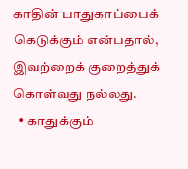காதின் பாதுகாப்பைக் கெடுக்கும் என்பதால், இவற்றைக் குறைத்துக் கொள்வது நல்லது.
  • காதுக்கும்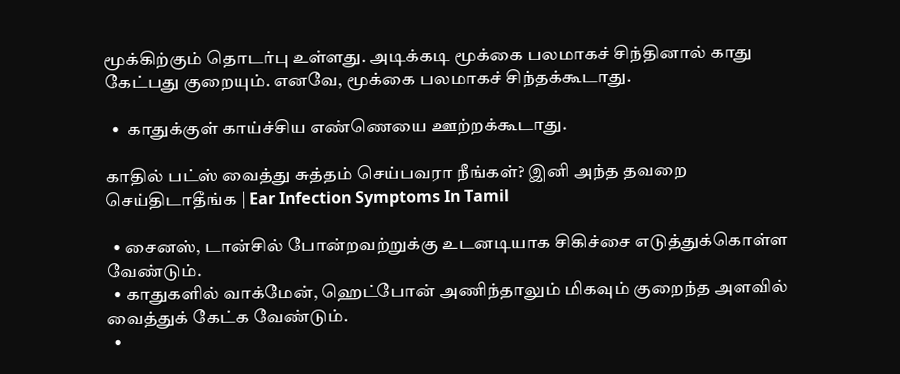மூக்கிற்கும் தொடர்பு உள்ளது. அடிக்கடி மூக்கை பலமாகச் சிந்தினால் காது கேட்பது குறையும். எனவே, மூக்கை பலமாகச் சிந்தக்கூடாது.

  •  காதுக்குள் காய்ச்சிய எண்ணெயை ஊற்றக்கூடாது.

காதில் பட்ஸ் வைத்து சுத்தம் செய்பவரா நீங்கள்? இனி அந்த தவறை செய்திடாதீங்க | Ear Infection Symptoms In Tamil

  • சைனஸ், டான்சில் போன்றவற்றுக்கு உடனடியாக சிகிச்சை எடுத்துக்கொள்ள வேண்டும்.
  • காதுகளில் வாக்மேன், ஹெட்போன் அணிந்தாலும் மிகவும் குறைந்த அளவில் வைத்துக் கேட்க வேண்டும்.
  •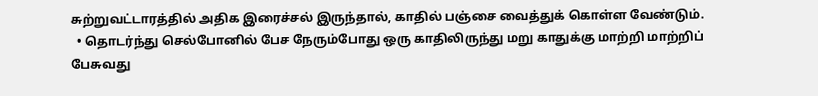சுற்றுவட்டாரத்தில் அதிக இரைச்சல் இருந்தால், காதில் பஞ்சை வைத்துக் கொள்ள வேண்டும்.
  • தொடர்ந்து செல்போனில் பேச நேரும்போது ஒரு காதிலிருந்து மறு காதுக்கு மாற்றி மாற்றிப் பேசுவது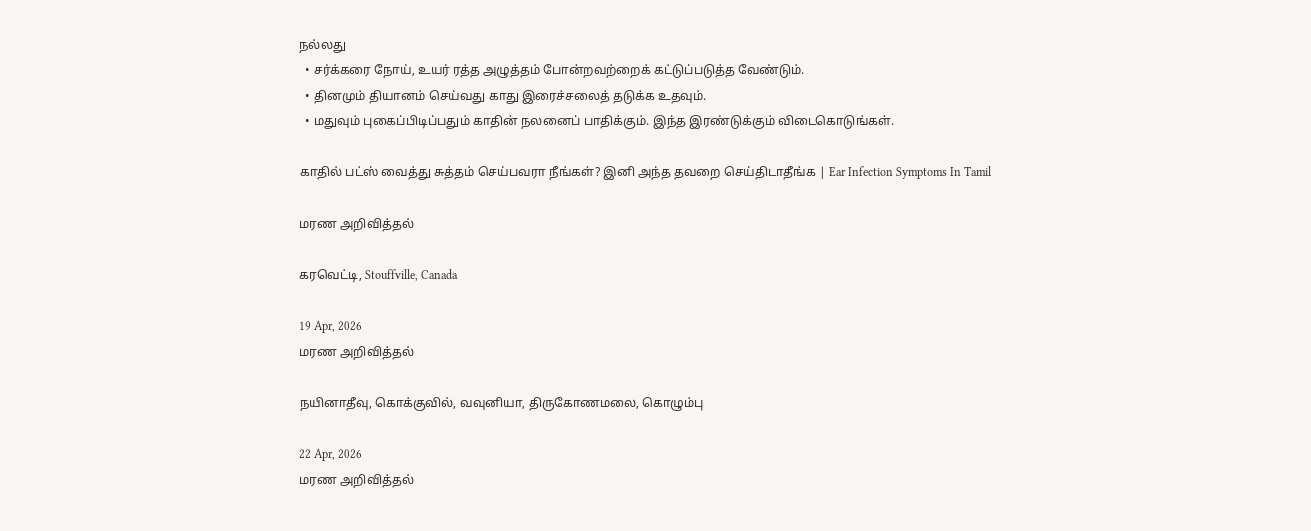நல்லது
  • சர்க்கரை நோய், உயர் ரத்த அழுத்தம் போன்றவற்றைக் கட்டுப்படுத்த வேண்டும்.
  • தினமும் தியானம் செய்வது காது இரைச்சலைத் தடுக்க உதவும்.
  • மதுவும் புகைப்பிடிப்பதும் காதின் நலனைப் பாதிக்கும். இந்த இரண்டுக்கும் விடைகொடுங்கள்.

காதில் பட்ஸ் வைத்து சுத்தம் செய்பவரா நீங்கள்? இனி அந்த தவறை செய்திடாதீங்க | Ear Infection Symptoms In Tamil

மரண அறிவித்தல்

கரவெட்டி, Stouffville, Canada

19 Apr, 2026
மரண அறிவித்தல்

நயினாதீவு, கொக்குவில், வவுனியா, திருகோணமலை, கொழும்பு

22 Apr, 2026
மரண அறிவித்தல்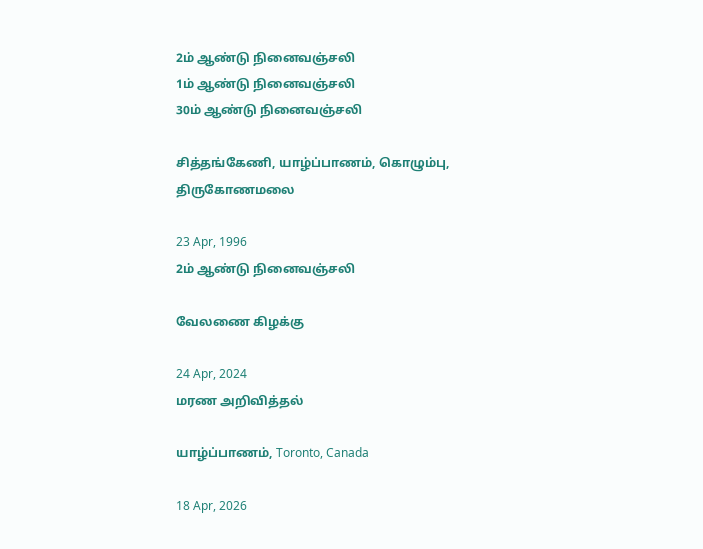2ம் ஆண்டு நினைவஞ்சலி
1ம் ஆண்டு நினைவஞ்சலி
30ம் ஆண்டு நினைவஞ்சலி

சித்தங்கேணி, யாழ்ப்பாணம், கொழும்பு, திருகோணமலை

23 Apr, 1996
2ம் ஆண்டு நினைவஞ்சலி

வேலணை கிழக்கு

24 Apr, 2024
மரண அறிவித்தல்

யாழ்ப்பாணம், Toronto, Canada

18 Apr, 2026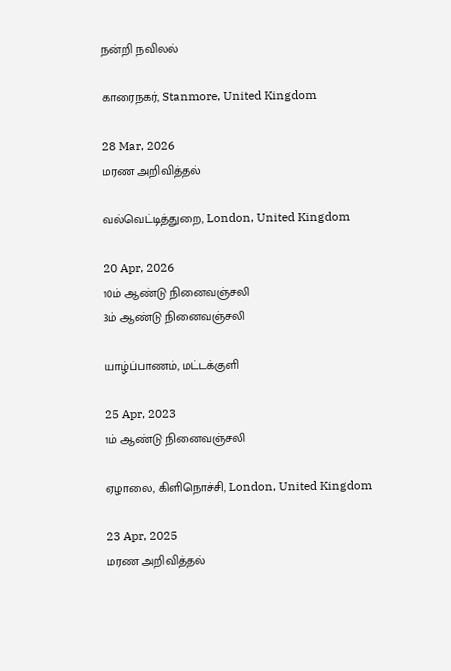நன்றி நவிலல்

காரைநகர், Stanmore, United Kingdom

28 Mar, 2026
மரண அறிவித்தல்

வல்வெட்டித்துறை, London, United Kingdom

20 Apr, 2026
10ம் ஆண்டு நினைவஞ்சலி
3ம் ஆண்டு நினைவஞ்சலி

யாழ்ப்பாணம், மட்டக்குளி

25 Apr, 2023
1ம் ஆண்டு நினைவஞ்சலி

ஏழாலை, கிளிநொச்சி, London, United Kingdom

23 Apr, 2025
மரண அறிவித்தல்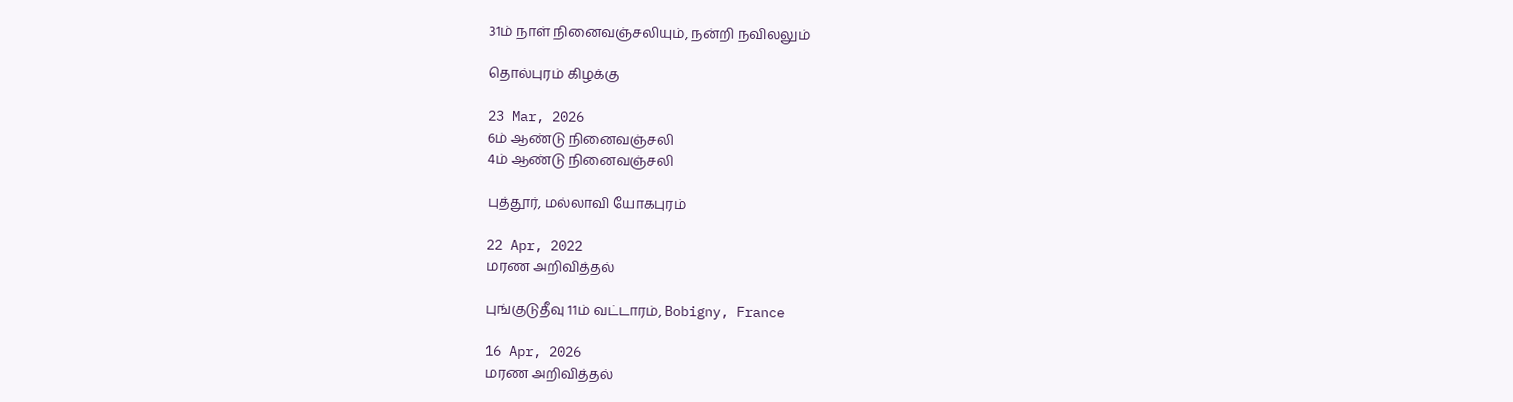31ம் நாள் நினைவஞ்சலியும், நன்றி நவிலலும்

தொல்புரம் கிழக்கு

23 Mar, 2026
6ம் ஆண்டு நினைவஞ்சலி
4ம் ஆண்டு நினைவஞ்சலி

புத்தூர், மல்லாவி யோகபுரம்

22 Apr, 2022
மரண அறிவித்தல்

புங்குடுதீவு 11ம் வட்டாரம், Bobigny, France

16 Apr, 2026
மரண அறிவித்தல்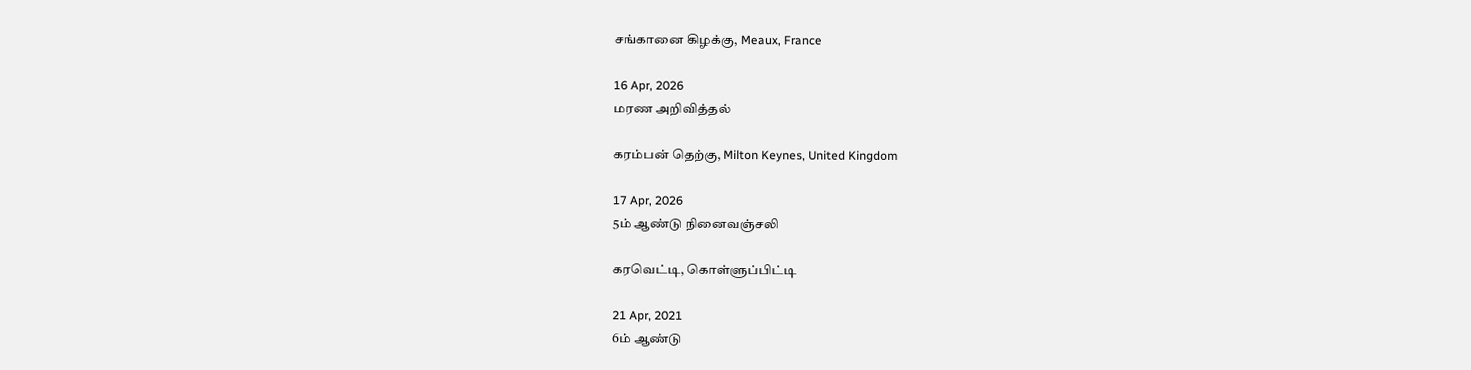சங்கானை கிழக்கு, Meaux, France

16 Apr, 2026
மரண அறிவித்தல்

கரம்பன் தெற்கு, Milton Keynes, United Kingdom

17 Apr, 2026
5ம் ஆண்டு நினைவஞ்சலி

கரவெட்டி, கொள்ளுப்பிட்டி

21 Apr, 2021
6ம் ஆண்டு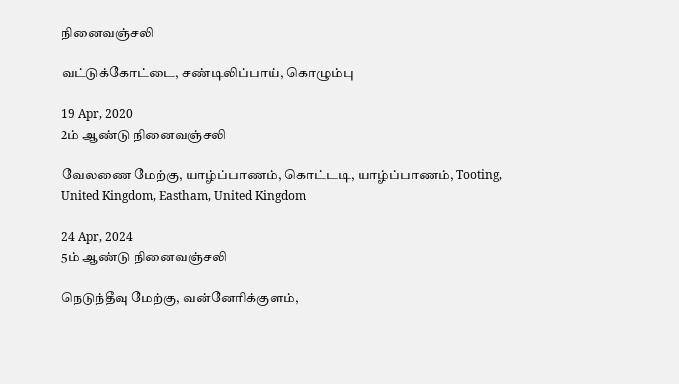நினைவஞ்சலி

வட்டுக்கோட்டை, சண்டிலிப்பாய், கொழும்பு

19 Apr, 2020
2ம் ஆண்டு நினைவஞ்சலி

வேலணை மேற்கு, யாழ்ப்பாணம், கொட்டடி, யாழ்ப்பாணம், Tooting, United Kingdom, Eastham, United Kingdom

24 Apr, 2024
5ம் ஆண்டு நினைவஞ்சலி

நெடுந்தீவு மேற்கு, வன்னேரிக்குளம்,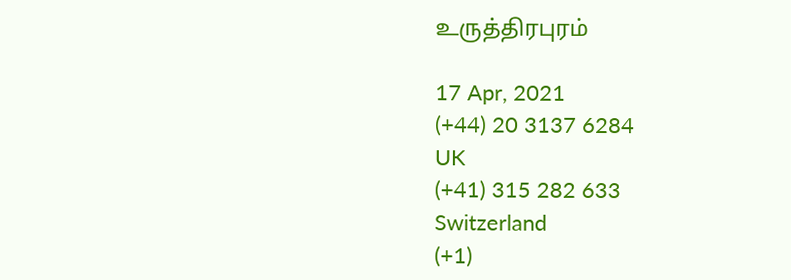உருத்திரபுரம்

17 Apr, 2021
(+44) 20 3137 6284
UK
(+41) 315 282 633
Switzerland
(+1)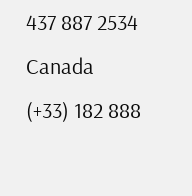437 887 2534
Canada
(+33) 182 888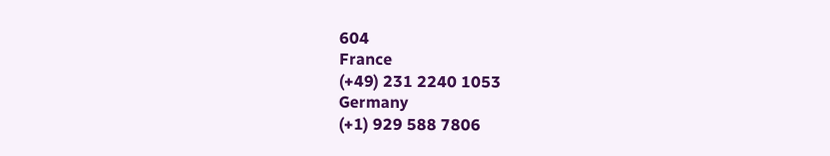604
France
(+49) 231 2240 1053
Germany
(+1) 929 588 7806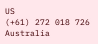US
(+61) 272 018 726
Australia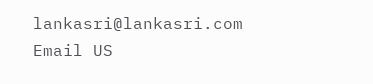lankasri@lankasri.com
Email US